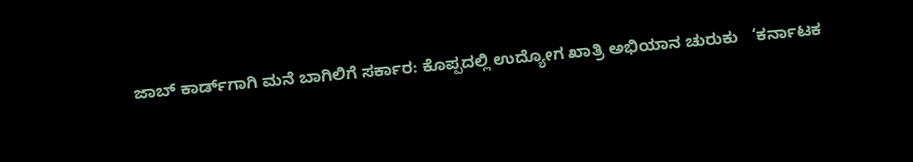ಜಾಬ್ ಕಾರ್ಡ್‌ಗಾಗಿ ಮನೆ ಬಾಗಿಲಿಗೆ ಸರ್ಕಾರ: ಕೊಪ್ಪದಲ್ಲಿ ಉದ್ಯೋಗ ಖಾತ್ರಿ ಅಭಿಯಾನ ಚುರುಕು   ‘ಕರ್ನಾಟಕ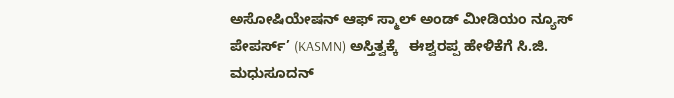ಅಸೋಷಿಯೇಷನ್ ಆಫ್ ಸ್ಮಾಲ್ ಅಂಡ್ ಮೀಡಿಯಂ ನ್ಯೂಸ್ ಪೇಪರ್ಸ್’ (KASMN) ಅಸ್ತಿತ್ವಕ್ಕೆ   ಈಶ್ವರಪ್ಪ ಹೇಳಿಕೆಗೆ ಸಿ.ಜಿ. ಮಧುಸೂದನ್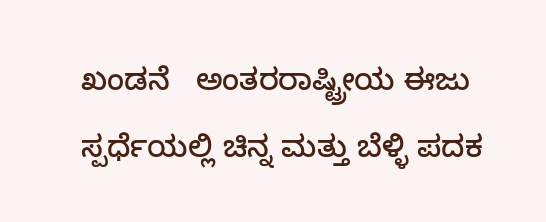ಖಂಡನೆ   ಅಂತರರಾಷ್ಟ್ರೀಯ ಈಜು ಸ್ಪರ್ಧೆಯಲ್ಲಿ ಚಿನ್ನ ಮತ್ತು ಬೆಳ್ಳಿ ಪದಕ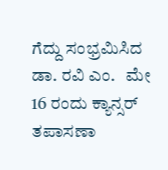ಗೆದ್ದು ಸಂಭ್ರಮಿಸಿದ ಡಾ. ರವಿ ಎಂ.   ಮೇ 16 ರಂದು ಕ್ಯಾನ್ಸರ್ ತಪಾಸಣಾ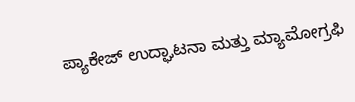ಪ್ಯಾಕೇಜ್ ಉದ್ಘಾಟನಾ ಮತ್ತು ಮ್ಯಾಮೋಗ್ರಫಿ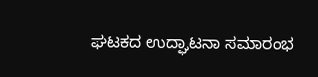ಘಟಕದ ಉದ್ಘಾಟನಾ ಸಮಾರಂಭ